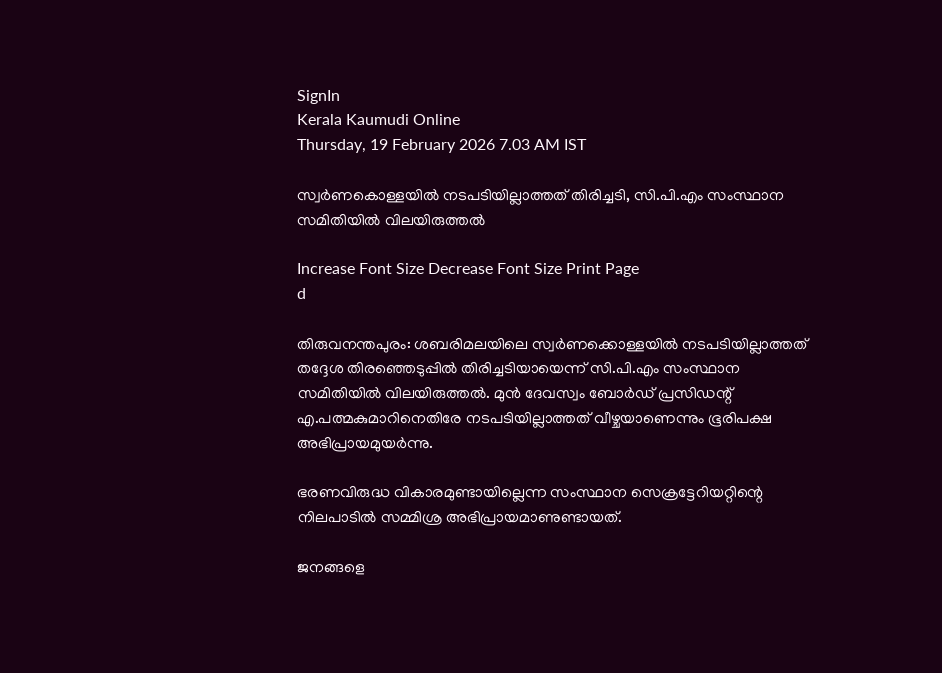SignIn
Kerala Kaumudi Online
Thursday, 19 February 2026 7.03 AM IST

സ്വർണകൊള്ളയിൽ നടപടിയില്ലാത്തത് തിരിച്ചടി, സി.പി.എം സംസ്ഥാന സമിതിയിൽ വിലയിരുത്തൽ

Increase Font Size Decrease Font Size Print Page
d

തിരുവനന്തപുരം: ശബരിമലയിലെ സ്വർണക്കൊള്ളയിൽ നടപടിയില്ലാത്തത് തദ്ദേശ തിരഞ്ഞെ‌ടുപ്പിൽ തിരിച്ചടിയായെന്ന് സി.പി.എം സംസ്ഥാന സമിതിയിൽ വിലയിരുത്തൽ. മുൻ ദേവസ്വം ബോർ‌ഡ് പ്രസിഡന്റ് എ.പത്മകുമാറിനെതിരേ നടപടിയില്ലാത്തത് വീഴ്ചയാണെന്നും ഭൂരിപക്ഷ അഭിപ്രായമുയർന്നു.

ഭരണവിരുദ്ധ വികാരമുണ്ടായില്ലെന്ന സംസ്ഥാന സെക്രട്ടേറിയറ്റിന്റെ നിലപാടിൽ സമ്മിശ്ര അഭിപ്രായമാണുണ്ടായത്.

ജനങ്ങളെ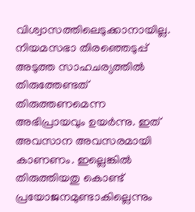വിശ്വാസത്തിലെടുക്കാനായില്ല. നിയമസഭാ തിരഞ്ഞെടുപ്പ് അടുത്ത സാഹചര്യത്തിൽ തിരുത്തേണ്ടത് തിരുത്തണമെന്ന അഭിപ്രായവും ഉയർന്നു. ഇത് അവസാന അവസരമായി കാണണം. ഇല്ലെങ്കിൽ തിരുത്തിയതു കൊണ്ട് പ്രയോജനമുണ്ടാകില്ലെന്നും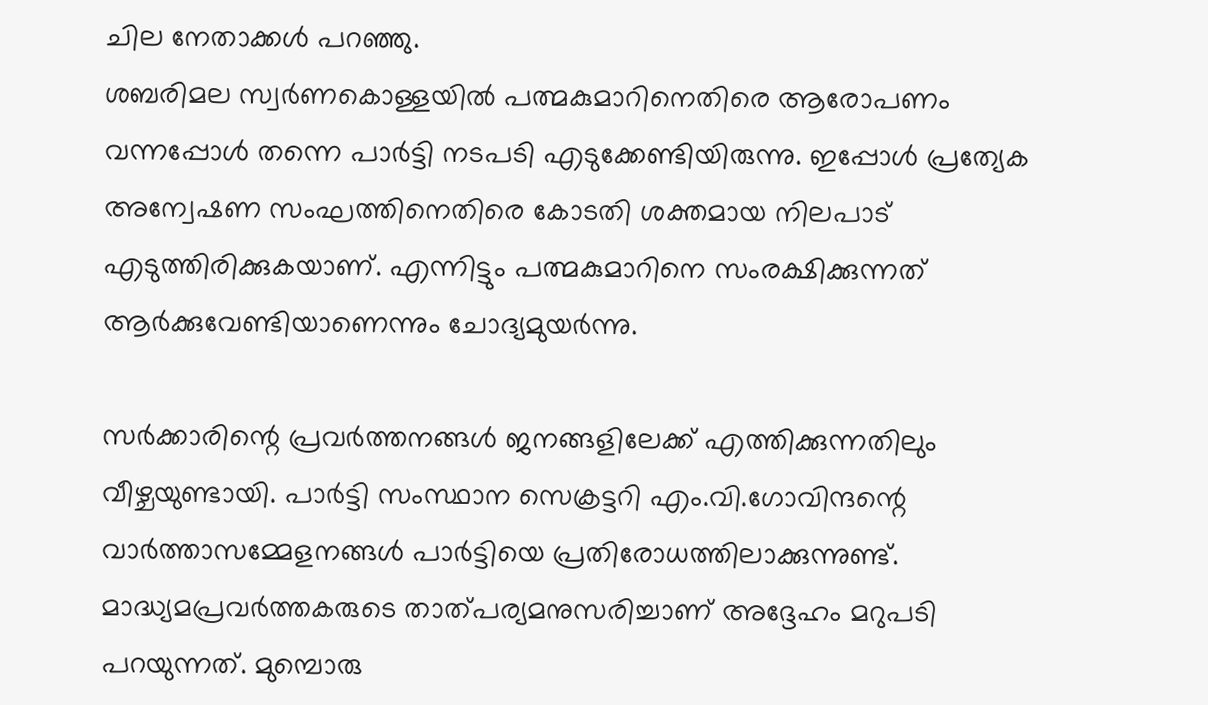ചില നേതാക്കൾ പറഞ്ഞു.
ശബരിമല സ്വർണകൊള്ളയിൽ പത്മകുമാറിനെതിരെ ആരോപണം വന്നപ്പോൾ തന്നെ പാർട്ടി നടപടി എടുക്കേണ്ടിയിരുന്നു. ഇപ്പോൾ പ്രത്യേക അന്വേഷണ സംഘത്തിനെതിരെ കോടതി ശക്തമായ നിലപാട് എടുത്തിരിക്കുകയാണ്. എന്നിട്ടും പത്മകുമാറിനെ സംരക്ഷിക്കുന്നത് ആർക്കുവേണ്ടിയാണെന്നും ചോദ്യമുയർന്നു.

സർക്കാരിന്റെ പ്രവർത്തനങ്ങൾ ജനങ്ങളിലേക്ക് എത്തിക്കുന്നതിലും വീഴ്ചയുണ്ടായി. പാർട്ടി സംസ്ഥാന സെക്രട്ടറി എം.വി.ഗോവിന്ദന്റെ വാർത്താസമ്മേളനങ്ങൾ പാർട്ടിയെ പ്രതിരോധത്തിലാക്കുന്നുണ്ട്. മാദ്ധ്യമപ്രവർത്തകരുടെ താത്പര്യമനുസരിച്ചാണ് അദ്ദേഹം മറുപടി പറയുന്നത്. മുമ്പൊരു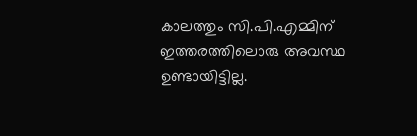കാലത്തും സി.പി.എമ്മിന് ഇത്തരത്തിലൊരു അവസ്ഥ ഉണ്ടായിട്ടില്ല.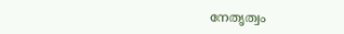നേതൃത്വം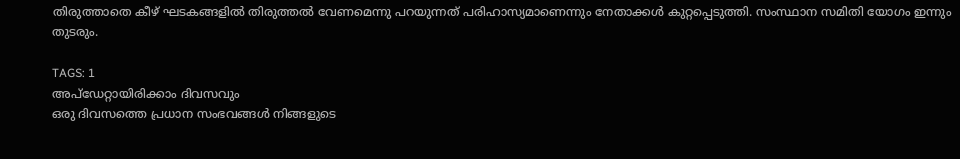തിരുത്താതെ കീഴ് ഘടകങ്ങളിൽ തിരുത്തൽ വേണമെന്നു പറയുന്നത് പരിഹാസ്യമാണെന്നും നേതാക്കൾ കുറ്റപ്പെടുത്തി. സംസ്ഥാന സമിതി യോഗം ഇന്നും തുടരും.

TAGS: 1
അപ്ഡേറ്റായിരിക്കാം ദിവസവും
ഒരു ദിവസത്തെ പ്രധാന സംഭവങ്ങൾ നിങ്ങളുടെ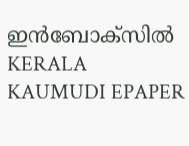ഇൻബോക്സിൽ
KERALA KAUMUDI EPAPER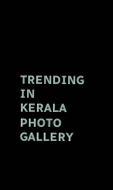TRENDING IN KERALA
PHOTO GALLERY